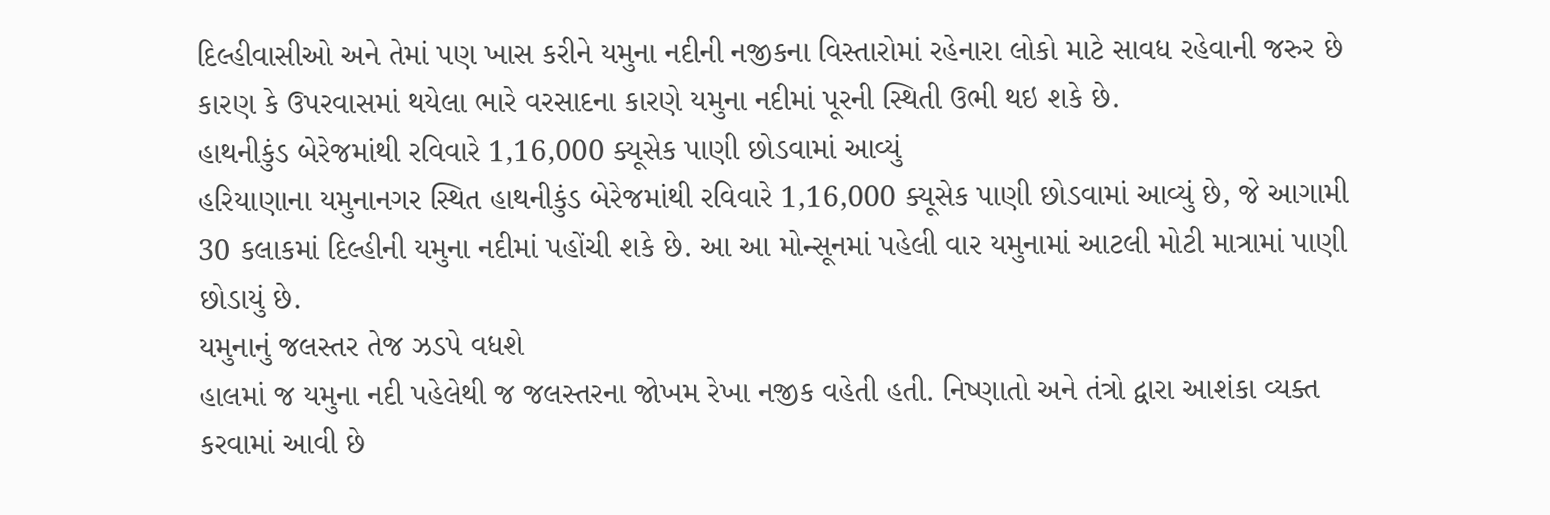દિલ્હીવાસીઓ અને તેમાં પણ ખાસ કરીને યમુના નદીની નજીકના વિસ્તારોમાં રહેનારા લોકો માટે સાવધ રહેવાની જરુર છે કારણ કે ઉપરવાસમાં થયેલા ભારે વરસાદના કારણે યમુના નદીમાં પૂરની સ્થિતી ઉભી થઇ શકે છે.
હાથનીકુંડ બેરેજમાંથી રવિવારે 1,16,000 ક્યૂસેક પાણી છોડવામાં આવ્યું
હરિયાણાના યમુનાનગર સ્થિત હાથનીકુંડ બેરેજમાંથી રવિવારે 1,16,000 ક્યૂસેક પાણી છોડવામાં આવ્યું છે, જે આગામી 30 કલાકમાં દિલ્હીની યમુના નદીમાં પહોંચી શકે છે. આ આ મોન્સૂનમાં પહેલી વાર યમુનામાં આટલી મોટી માત્રામાં પાણી છોડાયું છે.
યમુનાનું જલસ્તર તેજ ઝડપે વધશે
હાલમાં જ યમુના નદી પહેલેથી જ જલસ્તરના જોખમ રેખા નજીક વહેતી હતી. નિષ્ણાતો અને તંત્રો દ્વારા આશંકા વ્યક્ત કરવામાં આવી છે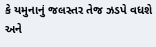કે યમુનાનું જલસ્તર તેજ ઝડપે વધશે અને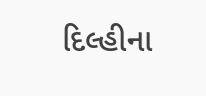દિલ્હીના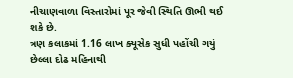નીચાણવાળા વિસ્તારોમાં પૂર જેવી સ્થિતિ ઊભી થઈ શકે છે.
ત્રણ કલાકમાં 1.16 લાખ ક્યૂસેક સુધી પહોંચી ગયું
છેલ્લા દોઢ મહિનાથી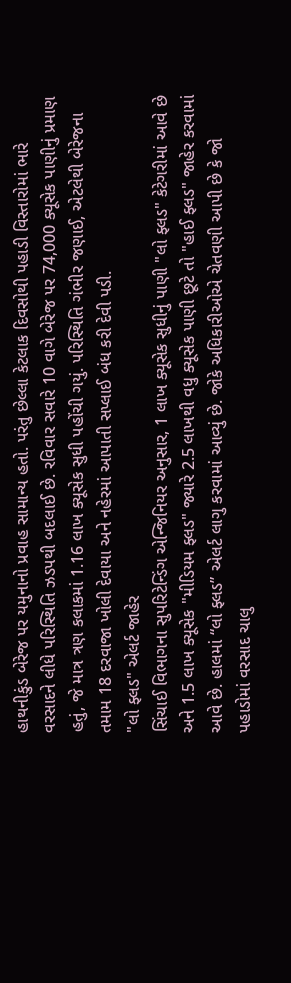હાથનીકુંડ બેરેજ પર યમુનાનો પ્રવાહ સામાન્ય હતો. પરંતુ છેલ્લા કેટલાક દિવસોથી પહાડી વિસ્તારોમાં ભારે વરસાદને લીધે પરિસ્થિતિ ઝડપથી બદલાઈ છે. રવિવાર સવારે 10 વાગે બેરેજ પર 74,000 ક્યૂસેક પાણીનું પ્રમાણ હતું, જે માત્ર ત્રણ કલાકમાં 1.16 લાખ ક્યૂસેક સુધી પહોંચી ગયું. પરિસ્થિતિ ગંભીર જણાઈ, એટલેથી બેરેજના તમામ 18 દરવાજા ખોલી દેવાયા અને નહેરમાં આપાતી સપ્લાઈ બંધ કરી દેવી પડી.
"લો ફ્લડ" એલર્ટ જાહેર
સિંચાઈ વિભાગના સુપરિટેન્ડિંગ એન્જિનિયર અનુસાર, 1 લાખ ક્યૂસેક સુધીનું પાણી "લો ફ્લડ" કેટેગરીમાં આવે છે અને 1.5 લાખ ક્યૂસેક "મીડિયમ ફ્લડ" જ્યારે 2.5 લાખથી વધુ ક્યૂસેક પાણી છૂટે તો "હાઈ ફ્લડ" જાહેર કરવામાં આવે છે. હાલમાં “લો ફ્લડ” એલર્ટ લાગુ કરવામાં આવ્યું છે. જોકે અધિકારીઓએ ચેતવણી આપી છે કે જો પહાડોમાં વરસાદ ચાલુ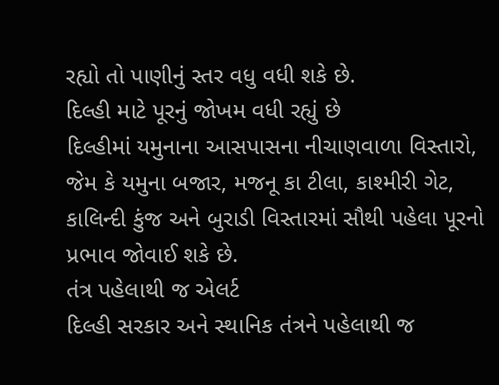રહ્યો તો પાણીનું સ્તર વધુ વધી શકે છે.
દિલ્હી માટે પૂરનું જોખમ વધી રહ્યું છે
દિલ્હીમાં યમુનાના આસપાસના નીચાણવાળા વિસ્તારો, જેમ કે યમુના બજાર, મજનૂ કા ટીલા, કાશ્મીરી ગેટ, કાલિન્દી કુંજ અને બુરાડી વિસ્તારમાં સૌથી પહેલા પૂરનો પ્રભાવ જોવાઈ શકે છે.
તંત્ર પહેલાથી જ એલર્ટ
દિલ્હી સરકાર અને સ્થાનિક તંત્રને પહેલાથી જ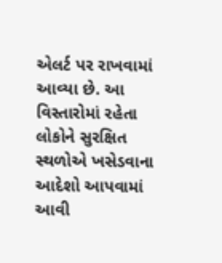એલર્ટ પર રાખવામાં આવ્યા છે. આ વિસ્તારોમાં રહેતા લોકોને સુરક્ષિત સ્થળોએ ખસેડવાના આદેશો આપવામાં આવી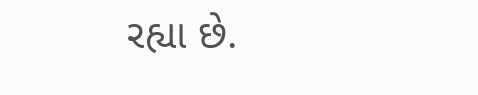રહ્યા છે.